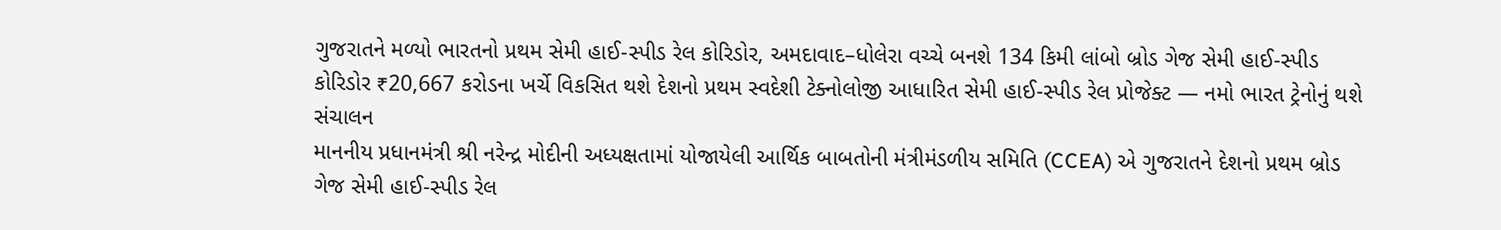ગુજરાતને મળ્યો ભારતનો પ્રથમ સેમી હાઈ-સ્પીડ રેલ કોરિડોર, અમદાવાદ–ધોલેરા વચ્ચે બનશે 134 કિમી લાંબો બ્રોડ ગેજ સેમી હાઈ-સ્પીડ કોરિડોર ₹20,667 કરોડના ખર્ચે વિકસિત થશે દેશનો પ્રથમ સ્વદેશી ટેક્નોલોજી આધારિત સેમી હાઈ-સ્પીડ રેલ પ્રોજેક્ટ — નમો ભારત ટ્રેનોનું થશે સંચાલન
માનનીય પ્રધાનમંત્રી શ્રી નરેન્દ્ર મોદીની અધ્યક્ષતામાં યોજાયેલી આર્થિક બાબતોની મંત્રીમંડળીય સમિતિ (CCEA) એ ગુજરાતને દેશનો પ્રથમ બ્રોડ ગેજ સેમી હાઈ-સ્પીડ રેલ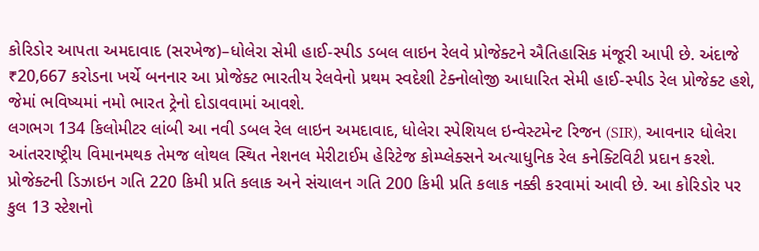કોરિડોર આપતા અમદાવાદ (સરખેજ)–ધોલેરા સેમી હાઈ-સ્પીડ ડબલ લાઇન રેલવે પ્રોજેક્ટને ઐતિહાસિક મંજૂરી આપી છે. અંદાજે ₹20,667 કરોડના ખર્ચે બનનાર આ પ્રોજેક્ટ ભારતીય રેલવેનો પ્રથમ સ્વદેશી ટેક્નોલોજી આધારિત સેમી હાઈ-સ્પીડ રેલ પ્રોજેક્ટ હશે, જેમાં ભવિષ્યમાં નમો ભારત ટ્રેનો દોડાવવામાં આવશે.
લગભગ 134 કિલોમીટર લાંબી આ નવી ડબલ રેલ લાઇન અમદાવાદ, ધોલેરા સ્પેશિયલ ઇન્વેસ્ટમેન્ટ રિજન (SIR), આવનાર ધોલેરા આંતરરાષ્ટ્રીય વિમાનમથક તેમજ લોથલ સ્થિત નેશનલ મેરીટાઈમ હેરિટેજ કોમ્પ્લેક્સને અત્યાધુનિક રેલ કનેક્ટિવિટી પ્રદાન કરશે. પ્રોજેક્ટની ડિઝાઇન ગતિ 220 કિમી પ્રતિ કલાક અને સંચાલન ગતિ 200 કિમી પ્રતિ કલાક નક્કી કરવામાં આવી છે. આ કોરિડોર પર કુલ 13 સ્ટેશનો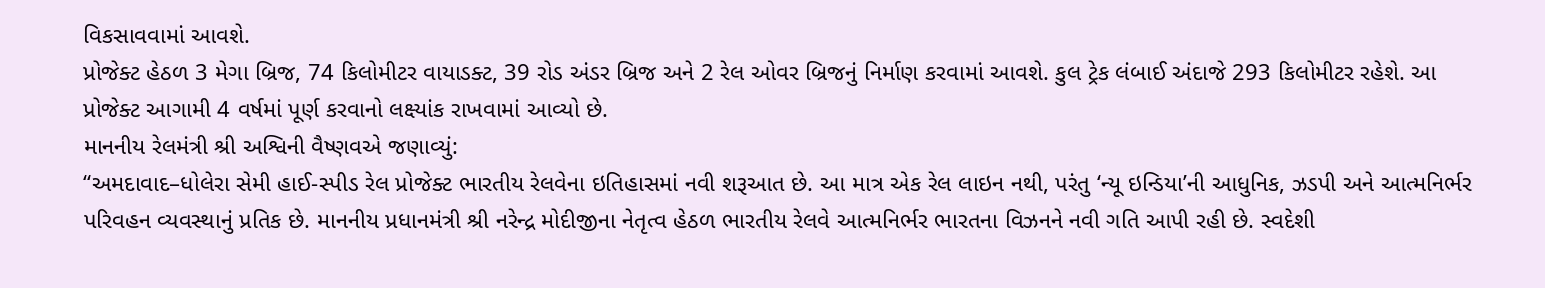વિકસાવવામાં આવશે.
પ્રોજેક્ટ હેઠળ 3 મેગા બ્રિજ, 74 કિલોમીટર વાયાડક્ટ, 39 રોડ અંડર બ્રિજ અને 2 રેલ ઓવર બ્રિજનું નિર્માણ કરવામાં આવશે. કુલ ટ્રેક લંબાઈ અંદાજે 293 કિલોમીટર રહેશે. આ પ્રોજેક્ટ આગામી 4 વર્ષમાં પૂર્ણ કરવાનો લક્ષ્યાંક રાખવામાં આવ્યો છે.
માનનીય રેલમંત્રી શ્રી અશ્વિની વૈષ્ણવએ જણાવ્યું:
“અમદાવાદ–ધોલેરા સેમી હાઈ-સ્પીડ રેલ પ્રોજેક્ટ ભારતીય રેલવેના ઇતિહાસમાં નવી શરૂઆત છે. આ માત્ર એક રેલ લાઇન નથી, પરંતુ ‘ન્યૂ ઇન્ડિયા’ની આધુનિક, ઝડપી અને આત્મનિર્ભર પરિવહન વ્યવસ્થાનું પ્રતિક છે. માનનીય પ્રધાનમંત્રી શ્રી નરેન્દ્ર મોદીજીના નેતૃત્વ હેઠળ ભારતીય રેલવે આત્મનિર્ભર ભારતના વિઝનને નવી ગતિ આપી રહી છે. સ્વદેશી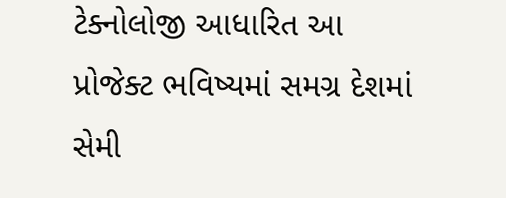ટેક્નોલોજી આધારિત આ પ્રોજેક્ટ ભવિષ્યમાં સમગ્ર દેશમાં સેમી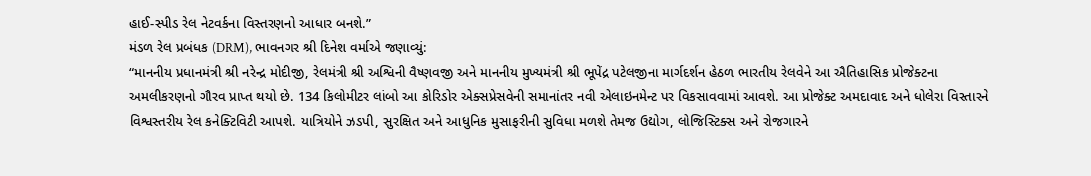હાઈ-સ્પીડ રેલ નેટવર્કના વિસ્તરણનો આધાર બનશે.”
મંડળ રેલ પ્રબંધક (DRM), ભાવનગર શ્રી દિનેશ વર્માએ જણાવ્યું:
“માનનીય પ્રધાનમંત્રી શ્રી નરેન્દ્ર મોદીજી, રેલમંત્રી શ્રી અશ્વિની વૈષ્ણવજી અને માનનીય મુખ્યમંત્રી શ્રી ભૂપેંદ્ર પટેલજીના માર્ગદર્શન હેઠળ ભારતીય રેલવેને આ ઐતિહાસિક પ્રોજેક્ટના અમલીકરણનો ગૌરવ પ્રાપ્ત થયો છે. 134 કિલોમીટર લાંબો આ કોરિડોર એક્સપ્રેસવેની સમાનાંતર નવી એલાઇનમેન્ટ પર વિકસાવવામાં આવશે. આ પ્રોજેક્ટ અમદાવાદ અને ધોલેરા વિસ્તારને વિશ્વસ્તરીય રેલ કનેક્ટિવિટી આપશે. યાત્રિયોને ઝડપી, સુરક્ષિત અને આધુનિક મુસાફરીની સુવિધા મળશે તેમજ ઉદ્યોગ, લોજિસ્ટિક્સ અને રોજગારને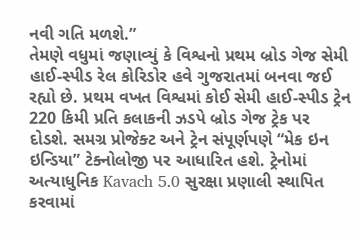નવી ગતિ મળશે.”
તેમણે વધુમાં જણાવ્યું કે વિશ્વનો પ્રથમ બ્રોડ ગેજ સેમી હાઈ-સ્પીડ રેલ કોરિડોર હવે ગુજરાતમાં બનવા જઈ રહ્યો છે. પ્રથમ વખત વિશ્વમાં કોઈ સેમી હાઈ-સ્પીડ ટ્રેન 220 કિમી પ્રતિ કલાકની ઝડપે બ્રોડ ગેજ ટ્રેક પર દોડશે. સમગ્ર પ્રોજેક્ટ અને ટ્રેન સંપૂર્ણપણે “મેક ઇન ઇન્ડિયા” ટેક્નોલોજી પર આધારિત હશે. ટ્રેનોમાં અત્યાધુનિક Kavach 5.0 સુરક્ષા પ્રણાલી સ્થાપિત કરવામાં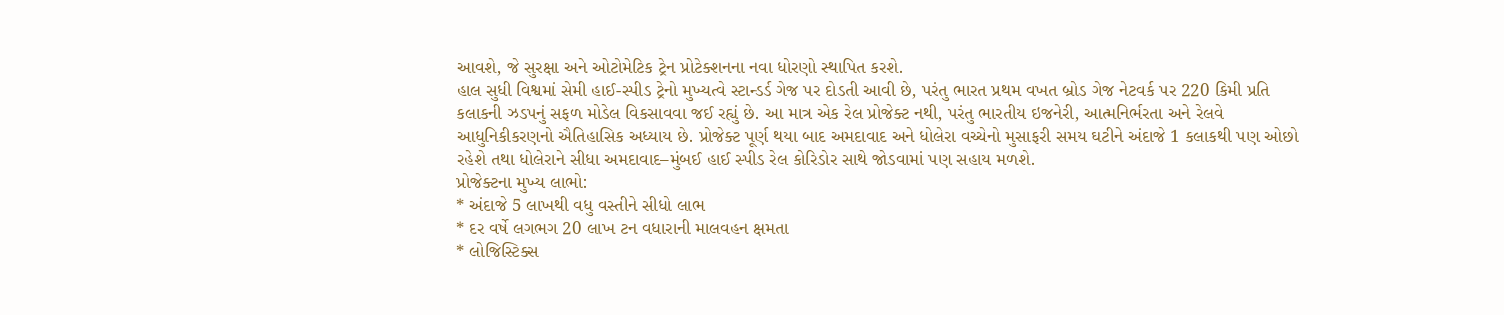આવશે, જે સુરક્ષા અને ઓટોમેટિક ટ્રેન પ્રોટેક્શનના નવા ધોરણો સ્થાપિત કરશે.
હાલ સુધી વિશ્વમાં સેમી હાઈ-સ્પીડ ટ્રેનો મુખ્યત્વે સ્ટાન્ડર્ડ ગેજ પર દોડતી આવી છે, પરંતુ ભારત પ્રથમ વખત બ્રોડ ગેજ નેટવર્ક પર 220 કિમી પ્રતિ કલાકની ઝડપનું સફળ મોડેલ વિકસાવવા જઈ રહ્યું છે. આ માત્ર એક રેલ પ્રોજેક્ટ નથી, પરંતુ ભારતીય ઇજનેરી, આત્મનિર્ભરતા અને રેલવે આધુનિકીકરણનો ઐતિહાસિક અધ્યાય છે. પ્રોજેક્ટ પૂર્ણ થયા બાદ અમદાવાદ અને ધોલેરા વચ્ચેનો મુસાફરી સમય ઘટીને અંદાજે 1 કલાકથી પણ ઓછો રહેશે તથા ધોલેરાને સીધા અમદાવાદ–મુંબઈ હાઈ સ્પીડ રેલ કોરિડોર સાથે જોડવામાં પણ સહાય મળશે.
પ્રોજેક્ટના મુખ્ય લાભો:
* અંદાજે 5 લાખથી વધુ વસ્તીને સીધો લાભ
* દર વર્ષે લગભગ 20 લાખ ટન વધારાની માલવહન ક્ષમતા
* લોજિસ્ટિક્સ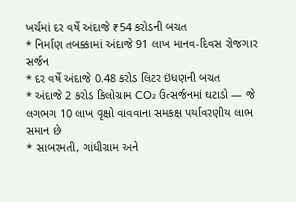ખર્ચમાં દર વર્ષે અંદાજે ₹54 કરોડની બચત
* નિર્માણ તબક્કામાં અંદાજે 91 લાખ માનવ-દિવસ રોજગાર સર્જન
* દર વર્ષે અંદાજે 0.48 કરોડ લિટર ઇંધણની બચત
* અંદાજે 2 કરોડ કિલોગ્રામ CO₂ ઉત્સર્જનમાં ઘટાડો — જે લગભગ 10 લાખ વૃક્ષો વાવવાના સમકક્ષ પર્યાવરણીય લાભ સમાન છે
* સાબરમતી, ગાંધીગ્રામ અને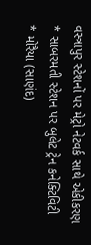વસ્ત્રાપુર સ્ટેશનોં પર મેટ્રો નેટવર્ક સાથે એકીકરણ
* સાબરમતી સ્ટેશન પર બુલેટ ટ્રેન કનેક્ટિવિટી
* મોરૈયા (સાણંદ)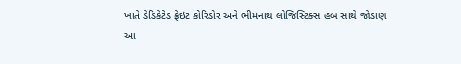ખાતે ડેડિકેટેડ ફ્રેઇટ કોરિડોર અને ભીમનાથ લોજિસ્ટિક્સ હબ સાથે જોડાણ
આ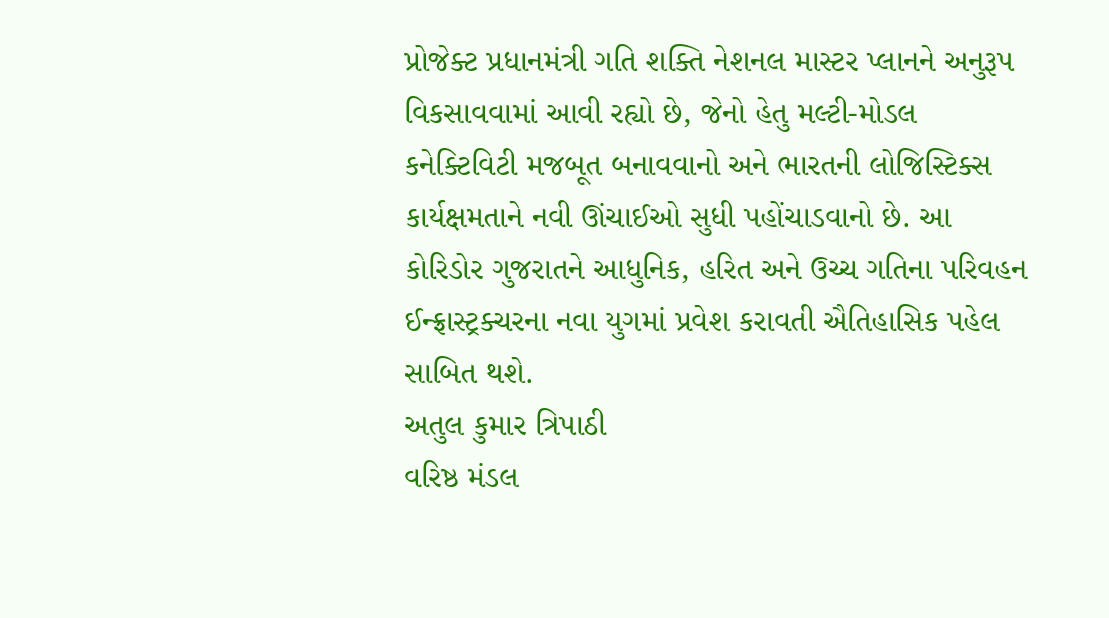પ્રોજેક્ટ પ્રધાનમંત્રી ગતિ શક્તિ નેશનલ માસ્ટર પ્લાનને અનુરૂપ વિકસાવવામાં આવી રહ્યો છે, જેનો હેતુ મલ્ટી-મોડલ કનેક્ટિવિટી મજબૂત બનાવવાનો અને ભારતની લોજિસ્ટિક્સ કાર્યક્ષમતાને નવી ઊંચાઈઓ સુધી પહોંચાડવાનો છે. આ કોરિડોર ગુજરાતને આધુનિક, હરિત અને ઉચ્ચ ગતિના પરિવહન ઈન્ફ્રાસ્ટ્રક્ચરના નવા યુગમાં પ્રવેશ કરાવતી ઐતિહાસિક પહેલ સાબિત થશે.
અતુલ કુમાર ત્રિપાઠી
વરિષ્ઠ મંડલ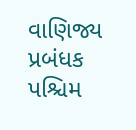વાણિજ્ય પ્રબંધક
પશ્ચિમ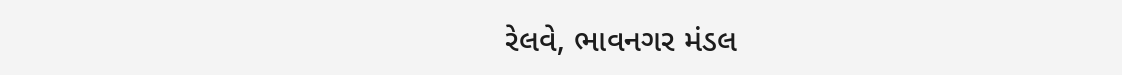રેલવે‚ ભાવનગર મંડલ